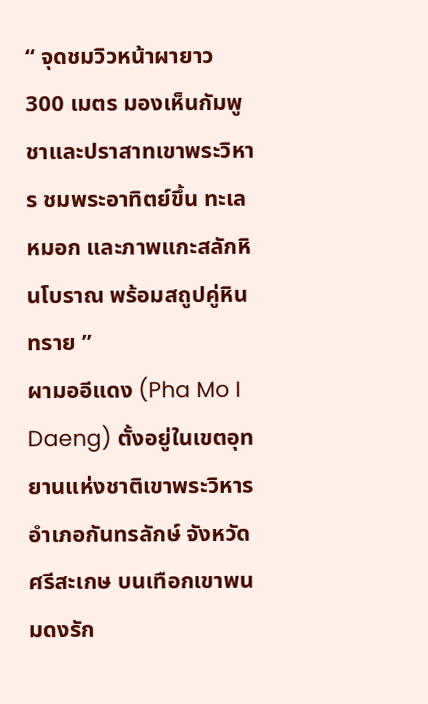“ จุดชมวิวหน้าผายาว 300 เมตร มองเห็นกัมพูชาและปราสาทเขาพระวิหาร ชมพระอาทิตย์ขึ้น ทะเลหมอก และภาพแกะสลักหินโบราณ พร้อมสถูปคู่หินทราย ”
ผามออีแดง (Pha Mo I Daeng) ตั้งอยู่ในเขตอุทยานแห่งชาติเขาพระวิหาร อำเภอกันทรลักษ์ จังหวัดศรีสะเกษ บนเทือกเขาพนมดงรัก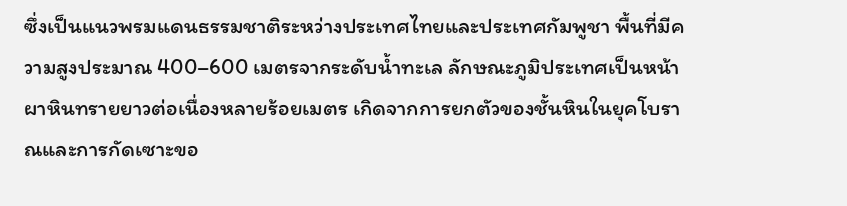ซึ่งเป็นแนวพรมแดนธรรมชาติระหว่างประเทศไทยและประเทศกัมพูชา พื้นที่มีความสูงประมาณ 400–600 เมตรจากระดับน้ำทะเล ลักษณะภูมิประเทศเป็นหน้าผาหินทรายยาวต่อเนื่องหลายร้อยเมตร เกิดจากการยกตัวของชั้นหินในยุคโบราณและการกัดเซาะขอ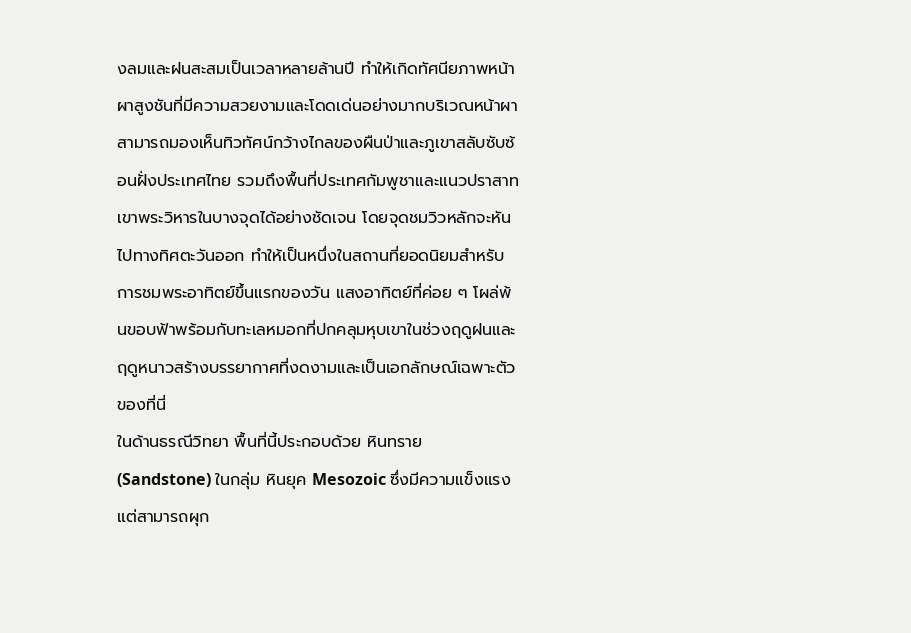งลมและฝนสะสมเป็นเวลาหลายล้านปี ทำให้เกิดทัศนียภาพหน้าผาสูงชันที่มีความสวยงามและโดดเด่นอย่างมากบริเวณหน้าผาสามารถมองเห็นทิวทัศน์กว้างไกลของผืนป่าและภูเขาสลับซับซ้อนฝั่งประเทศไทย รวมถึงพื้นที่ประเทศกัมพูชาและแนวปราสาทเขาพระวิหารในบางจุดได้อย่างชัดเจน โดยจุดชมวิวหลักจะหันไปทางทิศตะวันออก ทำให้เป็นหนึ่งในสถานที่ยอดนิยมสำหรับการชมพระอาทิตย์ขึ้นแรกของวัน แสงอาทิตย์ที่ค่อย ๆ โผล่พ้นขอบฟ้าพร้อมกับทะเลหมอกที่ปกคลุมหุบเขาในช่วงฤดูฝนและฤดูหนาวสร้างบรรยากาศที่งดงามและเป็นเอกลักษณ์เฉพาะตัวของที่นี่
ในด้านธรณีวิทยา พื้นที่นี้ประกอบด้วย หินทราย (Sandstone) ในกลุ่ม หินยุค Mesozoic ซึ่งมีความแข็งแรงแต่สามารถผุก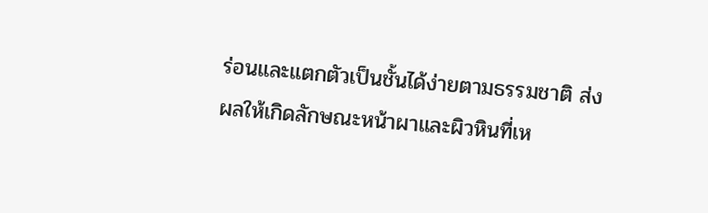ร่อนและแตกตัวเป็นชั้นได้ง่ายตามธรรมชาติ ส่งผลให้เกิดลักษณะหน้าผาและผิวหินที่เห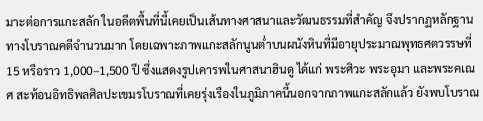มาะต่อการแกะสลัก ในอดีตพื้นที่นี้เคยเป็นเส้นทางศาสนาและวัฒนธรรมที่สำคัญ จึงปรากฏหลักฐานทางโบราณคดีจำนวนมาก โดยเฉพาะภาพแกะสลักนูนต่ำบนผนังหินที่มีอายุประมาณพุทธศตวรรษที่ 15 หรือราว 1,000–1,500 ปี ซึ่งแสดงรูปเคารพในศาสนาฮินดู ได้แก่ พระศิวะ พระอุมา และพระคเณศ สะท้อนอิทธิพลศิลปะเขมรโบราณที่เคยรุ่งเรืองในภูมิภาคนี้นอกจากภาพแกะสลักแล้ว ยังพบโบราณ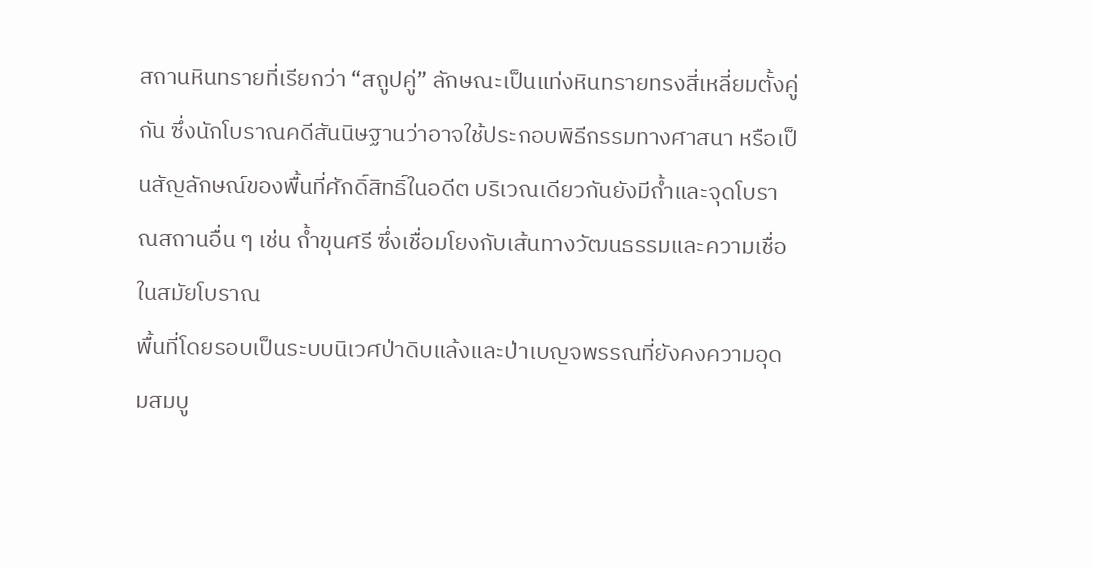สถานหินทรายที่เรียกว่า “สถูปคู่” ลักษณะเป็นแท่งหินทรายทรงสี่เหลี่ยมตั้งคู่กัน ซึ่งนักโบราณคดีสันนิษฐานว่าอาจใช้ประกอบพิธีกรรมทางศาสนา หรือเป็นสัญลักษณ์ของพื้นที่ศักดิ์สิทธิ์ในอดีต บริเวณเดียวกันยังมีถ้ำและจุดโบราณสถานอื่น ๆ เช่น ถ้ำขุนศรี ซึ่งเชื่อมโยงกับเส้นทางวัฒนธรรมและความเชื่อในสมัยโบราณ
พื้นที่โดยรอบเป็นระบบนิเวศป่าดิบแล้งและป่าเบญจพรรณที่ยังคงความอุดมสมบู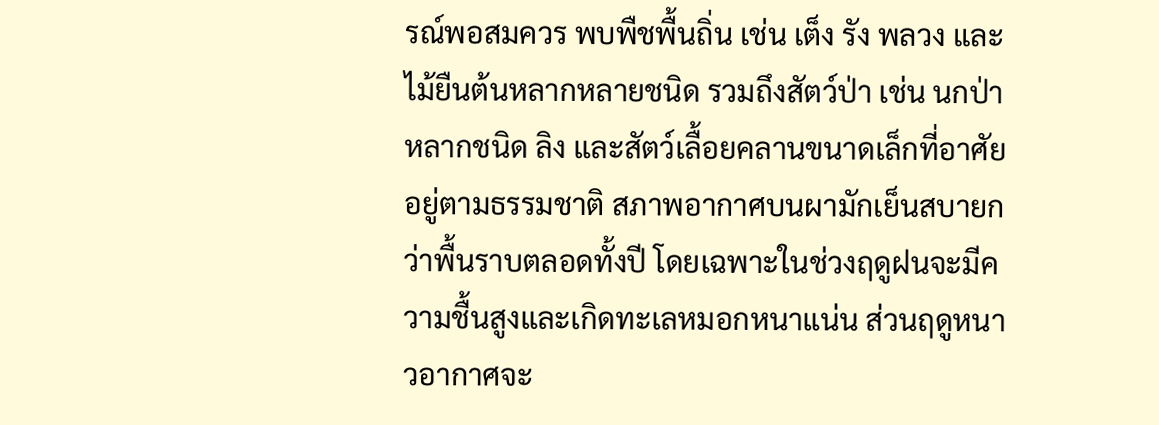รณ์พอสมควร พบพืชพื้นถิ่น เช่น เต็ง รัง พลวง และไม้ยืนต้นหลากหลายชนิด รวมถึงสัตว์ป่า เช่น นกป่าหลากชนิด ลิง และสัตว์เลื้อยคลานขนาดเล็กที่อาศัยอยู่ตามธรรมชาติ สภาพอากาศบนผามักเย็นสบายกว่าพื้นราบตลอดทั้งปี โดยเฉพาะในช่วงฤดูฝนจะมีความชื้นสูงและเกิดทะเลหมอกหนาแน่น ส่วนฤดูหนาวอากาศจะ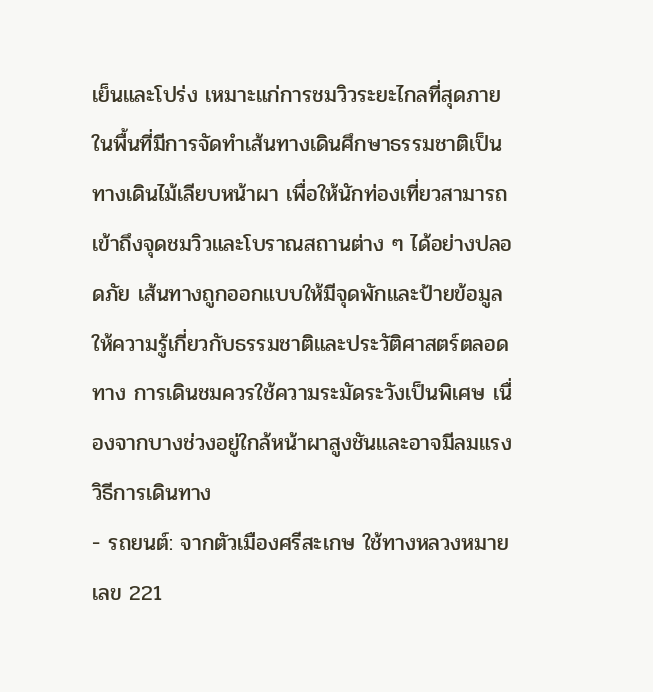เย็นและโปร่ง เหมาะแก่การชมวิวระยะไกลที่สุดภายในพื้นที่มีการจัดทำเส้นทางเดินศึกษาธรรมชาติเป็นทางเดินไม้เลียบหน้าผา เพื่อให้นักท่องเที่ยวสามารถเข้าถึงจุดชมวิวและโบราณสถานต่าง ๆ ได้อย่างปลอดภัย เส้นทางถูกออกแบบให้มีจุดพักและป้ายข้อมูลให้ความรู้เกี่ยวกับธรรมชาติและประวัติศาสตร์ตลอดทาง การเดินชมควรใช้ความระมัดระวังเป็นพิเศษ เนื่องจากบางช่วงอยู่ใกล้หน้าผาสูงชันและอาจมีลมแรง
วิธีการเดินทาง
- รถยนต์: จากตัวเมืองศรีสะเกษ ใช้ทางหลวงหมายเลข 221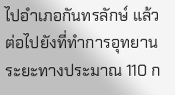ไปอำเภอกันทรลักษ์ แล้วต่อไปยังที่ทำการอุทยาน ระยะทางประมาณ 110 ก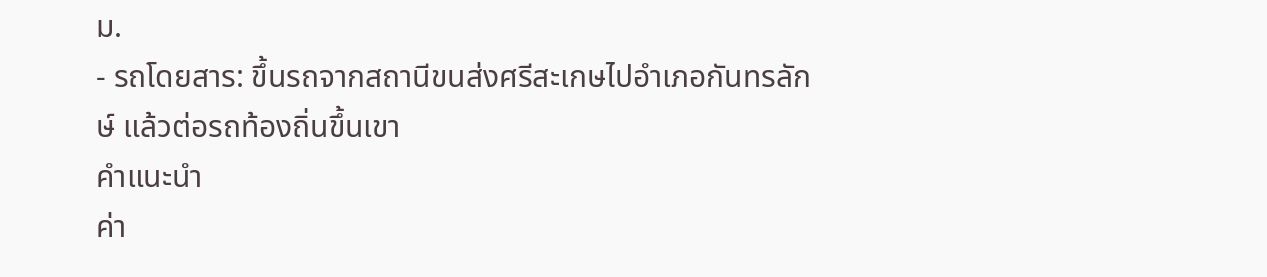ม.
- รถโดยสาร: ขึ้นรถจากสถานีขนส่งศรีสะเกษไปอำเภอกันทรลักษ์ แล้วต่อรถท้องถิ่นขึ้นเขา
คำแนะนำ
ค่า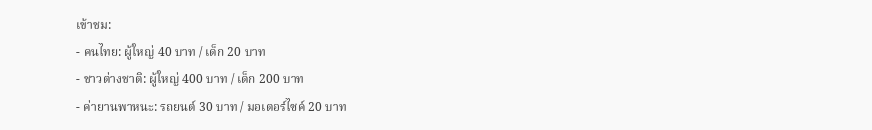เข้าชม:
- คนไทย: ผู้ใหญ่ 40 บาท / เด็ก 20 บาท
- ชาวต่างชาติ: ผู้ใหญ่ 400 บาท / เด็ก 200 บาท
- ค่ายานพาหนะ: รถยนต์ 30 บาท / มอเตอร์ไซค์ 20 บาท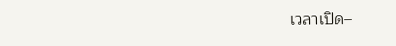เวลาเปิด–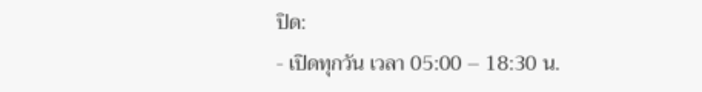ปิด:
- เปิดทุกวัน เวลา 05:00 – 18:30 น.